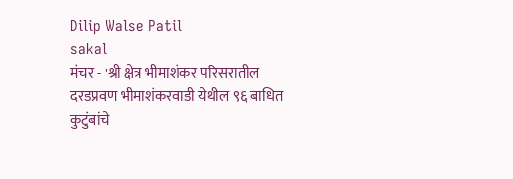Dilip Walse Patil
sakal
मंचर - 'श्री क्षेत्र भीमाशंकर परिसरातील दरडप्रवण भीमाशंकरवाडी येथील ९६ बाधित कुटुंबांचे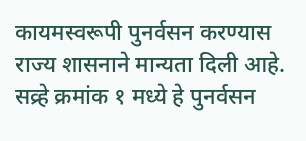कायमस्वरूपी पुनर्वसन करण्यास राज्य शासनाने मान्यता दिली आहे. सव्र्हे क्रमांक १ मध्ये हे पुनर्वसन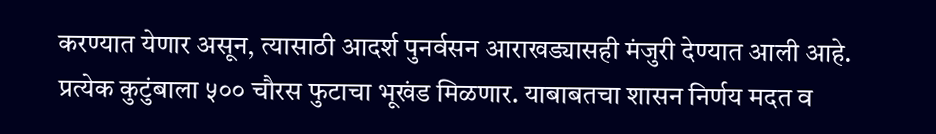करण्यात येणार असून, त्यासाठी आदर्श पुनर्वसन आराखड्यासही मंजुरी देण्यात आली आहे. प्रत्येक कुटुंबाला ५०० चौरस फुटाचा भूखंड मिळणार. याबाबतचा शासन निर्णय मदत व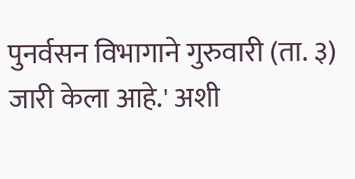पुनर्वसन विभागाने गुरुवारी (ता. ३) जारी केला आहे.' अशी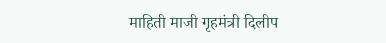माहिती माजी गृहमंत्री दिलीप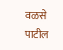वळसे पाटील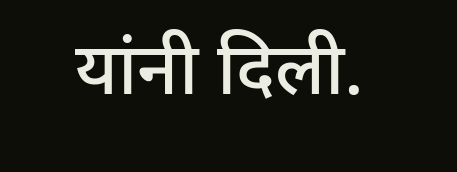यांनी दिली.